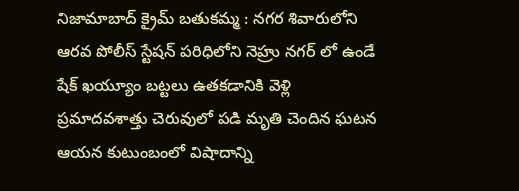నిజామాబాద్ క్రైమ్ బతుకమ్మ : నగర శివారులోని ఆరవ పోలీస్ స్టేషన్ పరిధిలోని నెహ్రు నగర్ లో ఉండే షేక్ ఖయ్యూం బట్టలు ఉతకడానికి వెళ్లి ప్రమాదవశాత్తు చెరువులో పడి మృతి చెందిన ఘటన ఆయన కుటుంబంలో విషాదాన్ని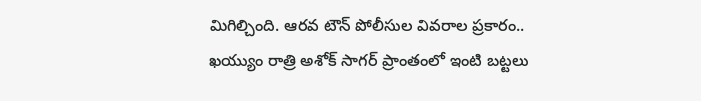మిగిల్చింది. ఆరవ టౌన్ పోలీసుల వివరాల ప్రకారం.. ఖయ్యుం రాత్రి అశోక్ సాగర్ ప్రాంతంలో ఇంటి బట్టలు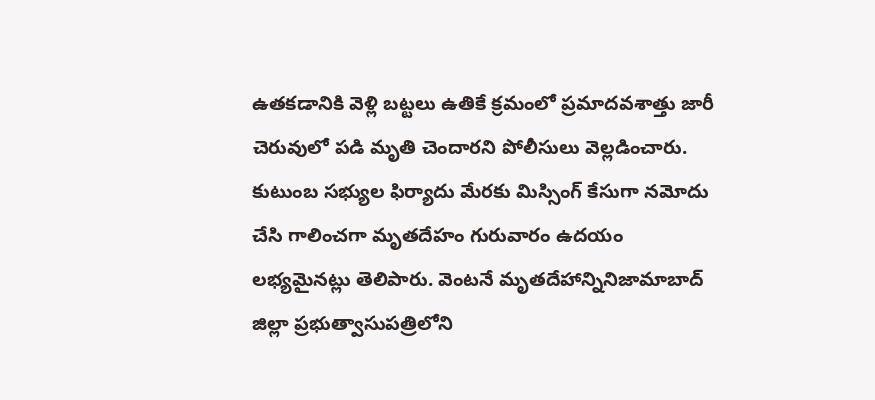ఉతకడానికి వెళ్లి బట్టలు ఉతికే క్రమంలో ప్రమాదవశాత్తు జారీ చెరువులో పడి మృతి చెందారని పోలీసులు వెల్లడించారు. కుటుంబ సభ్యుల ఫిర్యాదు మేరకు మిస్సింగ్ కేసుగా నమోదు చేసి గాలించగా మృతదేహం గురువారం ఉదయం లభ్యమైనట్లు తెలిపారు. వెంటనే మృతదేహాన్నినిజామాబాద్ జిల్లా ప్రభుత్వాసుపత్రిలోని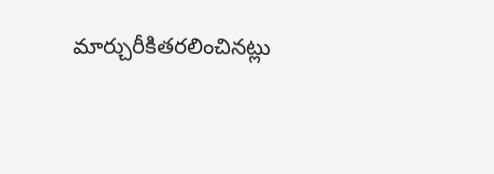మార్చురీకితరలించినట్లు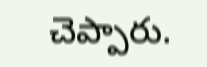చెప్పారు.